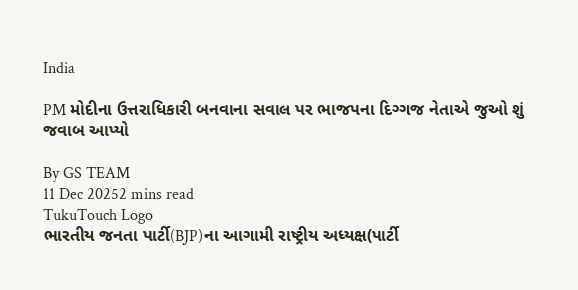India

PM મોદીના ઉત્તરાધિકારી બનવાના સવાલ પર ભાજપના દિગ્ગજ નેતાએ જુઓ શું જવાબ આપ્યો

By GS TEAM
11 Dec 20252 mins read
TukuTouch Logo
ભારતીય જનતા પાર્ટી(BJP)ના આગામી રાષ્ટ્રીય અધ્યક્ષ(પાર્ટી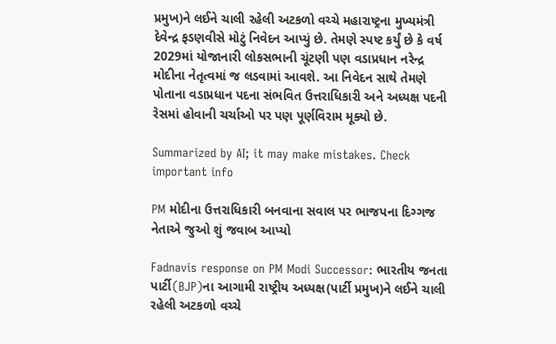પ્રમુખ)ને લઈને ચાલી રહેલી અટકળો વચ્ચે મહારાષ્ટ્રના મુખ્યમંત્રી દેવેન્દ્ર ફડણવીસે મોટું નિવેદન આપ્યું છે. તેમણે સ્પષ્ટ કર્યું છે કે વર્ષ 2029માં યોજાનારી લોકસભાની ચૂંટણી પણ વડાપ્રધાન નરેન્દ્ર મોદીના નેતૃત્વમાં જ લડવામાં આવશે. આ નિવેદન સાથે તેમણે પોતાના વડાપ્રધાન પદના સંભવિત ઉત્તરાધિકારી અને અધ્યક્ષ પદની રેસમાં હોવાની ચર્ચાઓ પર પણ પૂર્ણવિરામ મૂક્યો છે.

Summarized by AI; it may make mistakes. Check important info

PM મોદીના ઉત્તરાધિકારી બનવાના સવાલ પર ભાજપના દિગ્ગજ નેતાએ જુઓ શું જવાબ આપ્યો

Fadnavis response on PM Modi Successor: ભારતીય જનતા પાર્ટી(BJP)ના આગામી રાષ્ટ્રીય અધ્યક્ષ(પાર્ટી પ્રમુખ)ને લઈને ચાલી રહેલી અટકળો વચ્ચે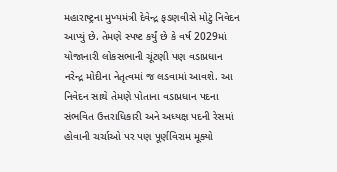મહારાષ્ટ્રના મુખ્યમંત્રી દેવેન્દ્ર ફડણવીસે મોટું નિવેદન આપ્યું છે. તેમણે સ્પષ્ટ કર્યું છે કે વર્ષ 2029માં યોજાનારી લોકસભાની ચૂંટણી પણ વડાપ્રધાન નરેન્દ્ર મોદીના નેતૃત્વમાં જ લડવામાં આવશે. આ નિવેદન સાથે તેમણે પોતાના વડાપ્રધાન પદના સંભવિત ઉત્તરાધિકારી અને અધ્યક્ષ પદની રેસમાં હોવાની ચર્ચાઓ પર પણ પૂર્ણવિરામ મૂક્યો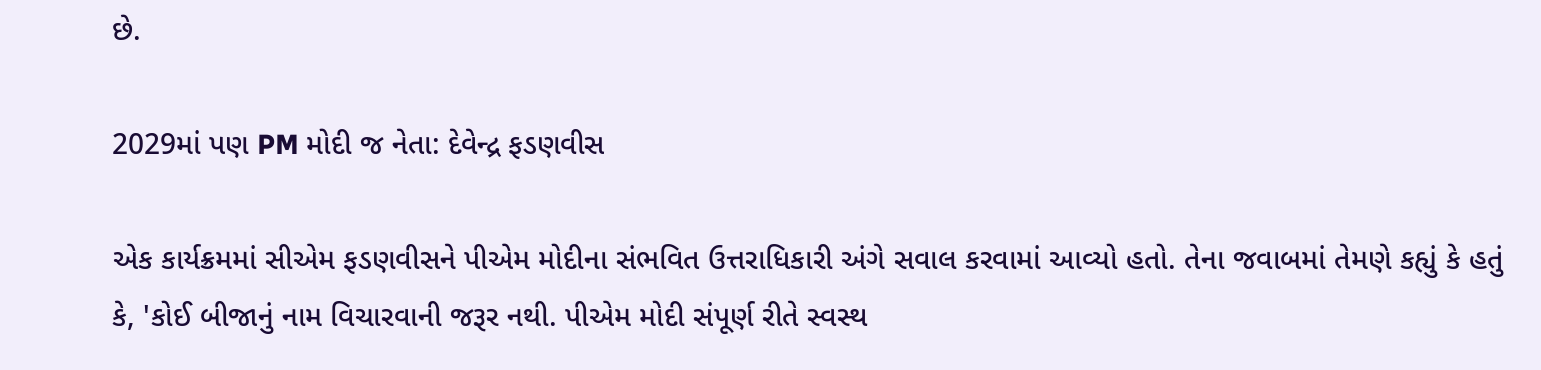છે.

2029માં પણ PM મોદી જ નેતા: દેવેન્દ્ર ફડણવીસ

એક કાર્યક્રમમાં સીએમ ફડણવીસને પીએમ મોદીના સંભવિત ઉત્તરાધિકારી અંગે સવાલ કરવામાં આવ્યો હતો. તેના જવાબમાં તેમણે કહ્યું કે હતું કે, 'કોઈ બીજાનું નામ વિચારવાની જરૂર નથી. પીએમ મોદી સંપૂર્ણ રીતે સ્વસ્થ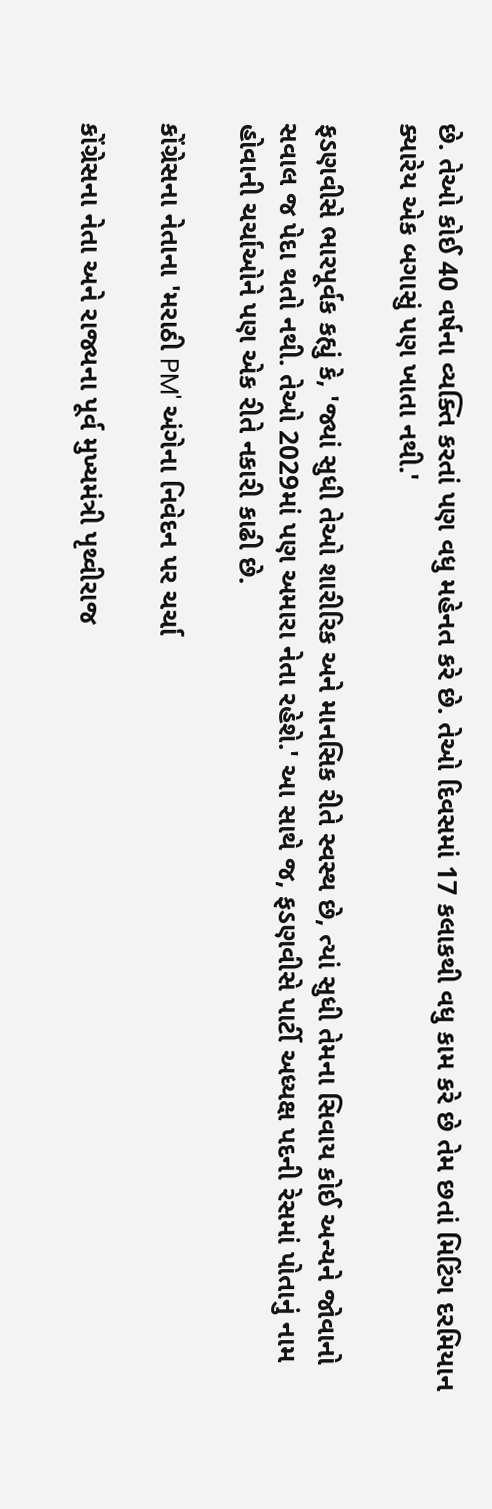છે. તેઓ કોઈ 40 વર્ષના વ્યક્તિ કરતાં પણ વધુ મહેનત કરે છે. તેઓ દિવસમાં 17 કલાકથી વધુ કામ કરે છે તેમ છતાં મિટિંગ દરમિયાન ક્યારેય એક બગાસું પણ ખાતા નથી.'

ફડણવીસે ભારપૂર્વક કહ્યું કે, 'જ્યાં સુધી તેઓ શારીરિક અને માનસિક રીતે સ્વસ્થ છે, ત્યાં સુધી તેમના સિવાય કોઈ અન્યને જોવાનો સવાલ જ પેદા થતો નથી. તેઓ 2029માં પણ અમારા નેતા રહેશે.' આ સાથે જ, ફડણવીસે પાર્ટી અધ્યક્ષ પદની રેસમાં પોતાનું નામ હોવાની ચર્ચાઓને પણ એક રીતે નકારી કાઢી છે.

કોંગ્રેસના નેતાના 'મરાઠી PM' અંગેના નિવેદન પર ચર્ચા

કોંગ્રેસના નેતા અને રાજ્યના પૂર્વ મુખ્યમંત્રી પૃથ્વીરાજ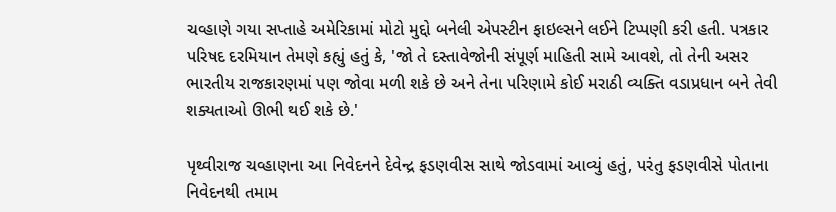ચવ્હાણે ગયા સપ્તાહે અમેરિકામાં મોટો મુદ્દો બનેલી એપસ્ટીન ફાઇલ્સને લઈને ટિપ્પણી કરી હતી. પત્રકાર પરિષદ દરમિયાન તેમણે કહ્યું હતું કે, 'જો તે દસ્તાવેજોની સંપૂર્ણ માહિતી સામે આવશે, તો તેની અસર ભારતીય રાજકારણમાં પણ જોવા મળી શકે છે અને તેના પરિણામે કોઈ મરાઠી વ્યક્તિ વડાપ્રધાન બને તેવી શક્યતાઓ ઊભી થઈ શકે છે.'

પૃથ્વીરાજ ચવ્હાણના આ નિવેદનને દેવેન્દ્ર ફડણવીસ સાથે જોડવામાં આવ્યું હતું, પરંતુ ફડણવીસે પોતાના નિવેદનથી તમામ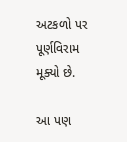અટકળો પર પૂર્ણવિરામ મૂક્યો છે.

આ પણ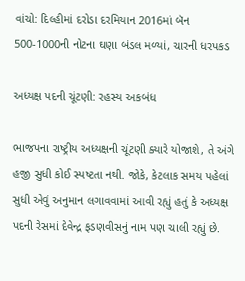વાંચો: દિલ્હીમાં દરોડા દરમિયાન 2016માં બૅન 500-1000ની નોટના ઘણા બંડલ મળ્યાં, ચારની ધરપકડ

અધ્યક્ષ પદની ચૂંટણી: રહસ્ય અકબંધ

ભાજપના રાષ્ટ્રીય અધ્યક્ષની ચૂંટણી ક્યારે યોજાશે, તે અંગે હજી સુધી કોઈ સ્પષ્ટતા નથી. જોકે, કેટલાક સમય પહેલાં સુધી એવું અનુમાન લગાવવામાં આવી રહ્યું હતું કે અધ્યક્ષ પદની રેસમાં દેવેન્દ્ર ફડણવીસનું નામ પણ ચાલી રહ્યું છે.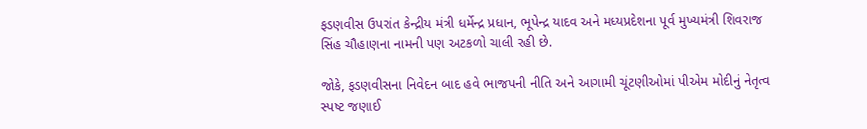ફડણવીસ ઉપરાંત કેન્દ્રીય મંત્રી ધર્મેન્દ્ર પ્રધાન, ભૂપેન્દ્ર યાદવ અને મધ્યપ્રદેશના પૂર્વ મુખ્યમંત્રી શિવરાજ સિંહ ચૌહાણના નામની પણ અટકળો ચાલી રહી છે.

જોકે, ફડણવીસના નિવેદન બાદ હવે ભાજપની નીતિ અને આગામી ચૂંટણીઓમાં પીએમ મોદીનું નેતૃત્વ સ્પષ્ટ જણાઈ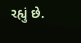રહ્યું છે.